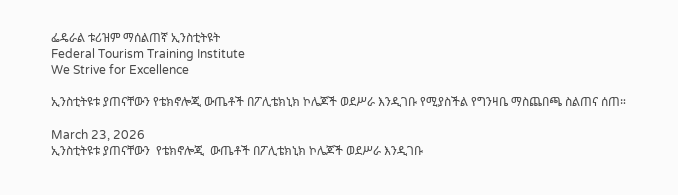ፌዴራል ቱሪዝም ማሰልጠኛ ኢንስቲትዩት
Federal Tourism Training Institute
We Strive for Excellence

ኢንስቲትዩቱ ያጠናቸውን የቴክኖሎጂ ውጤቶች በፖሊቴክኒክ ኮሌጆች ወደሥራ እንዲገቡ የሚያስችል የግንዛቤ ማስጨበጫ ስልጠና ሰጠ።

March 23, 2026
ኢንስቲትዩቱ ያጠናቸውን  የቴክኖሎጂ  ውጤቶች በፖሊቴክኒክ ኮሌጆች ወደሥራ እንዲገቡ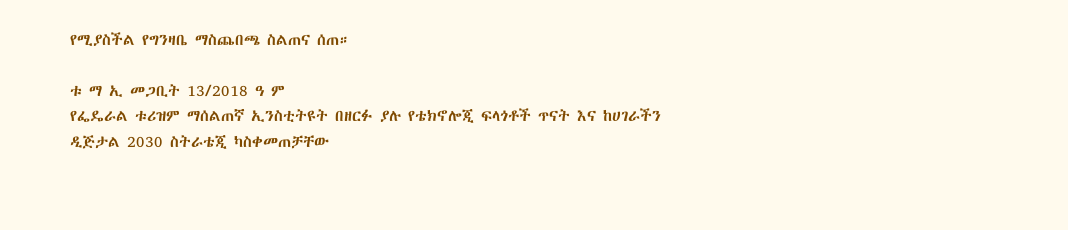የሚያስችል የግንዛቤ ማስጨበጫ ስልጠና ሰጠ።

ቱ ማ ኢ መጋቢት 13/2018 ዓ ም
የፌዴራል ቱሪዝም ማሰልጠኛ ኢንስቲትዩት በዘርፉ ያሉ የቴክኖሎጂ ፍላጎቶች ጥናት እና ከሀገራችን ዲጅታል 2030 ስትራቴጂ ካስቀመጠቻቸው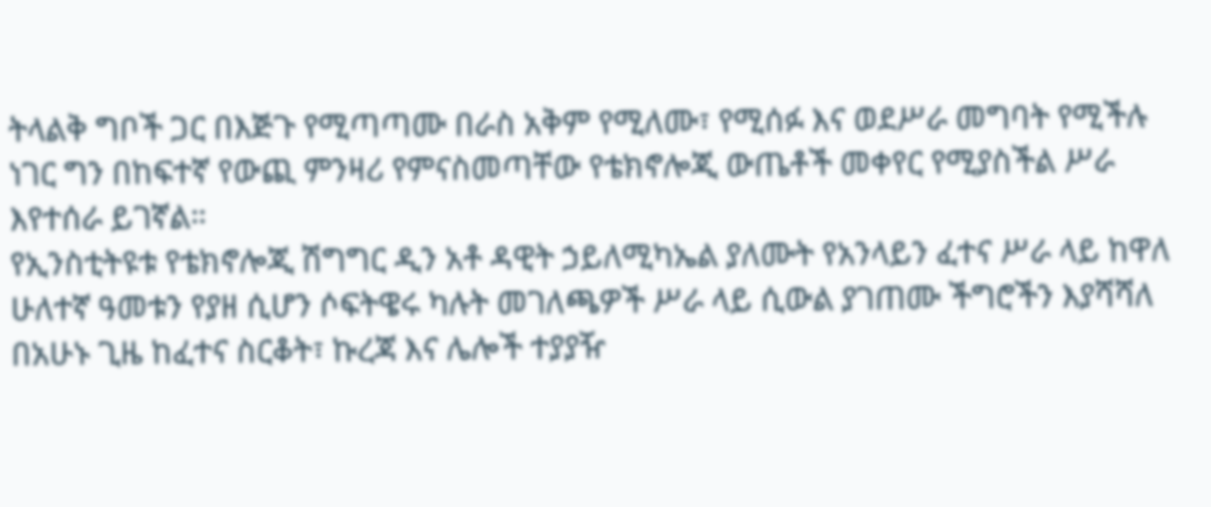ትላልቅ ግቦች ጋር በእጅጉ የሚጣጣሙ በራስ አቅም የሚለሙ፣ የሚሰፉ እና ወደሥራ መግባት የሚችሉ ነገር ግን በከፍተኛ የውጪ ምንዛሪ የምናስመጣቸው የቴክኖሎጂ ውጤቶች መቀየር የሚያስችል ሥራ እየተሰራ ይገኛል።
የኢንስቲትዩቱ የቴክኖሎጂ ሽግግር ዲን አቶ ዳዊት ኃይለሚካኤል ያለሙት የአንላይን ፈተና ሥራ ላይ ከዋለ ሁለተኛ ዓመቱን የያዘ ሲሆን ሶፍትዌሩ ካሉት መገለጫዎች ሥራ ላይ ሲውል ያገጠሙ ችግሮችን እያሻሻለ በአሁኑ ጊዜ ከፈተና ስርቆት፣ ኩረጃ እና ሌሎች ተያያዥ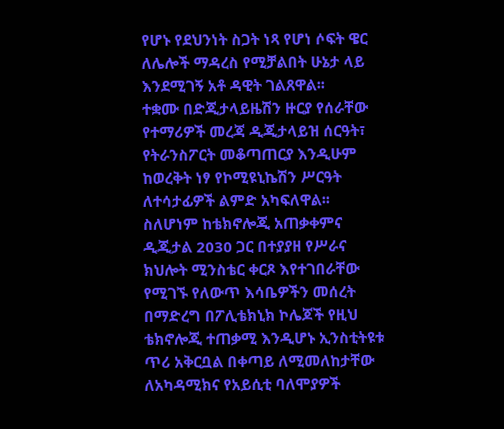የሆኑ የደህንነት ስጋት ነጻ የሆነ ሶፍት ዌር ለሌሎች ማዳረስ የሚቻልበት ሁኔታ ላይ እንደሚገኝ አቶ ዳዊት ገልጸዋል፡፡
ተቋሙ በድጂታላይዜሽን ዙርያ የሰራቸው የተማሪዎች መረጃ ዲጂታላይዝ ሰርዓት፣ የትራንስፖርት መቆጣጠርያ እንዲሁም ከወረቅት ነፃ የኮሚዩኒኬሽን ሥርዓት ለተሳታፊዎች ልምድ አካፍለዋል፡፡
ስለሆነም ከቴክኖሎጂ አጠቃቀምና ዲጂታል 2030 ጋር በተያያዘ የሥራና ክህሎት ሚንስቴር ቀርጾ እየተገበራቸው የሚገኙ የለውጥ እሳቤዎችን መሰረት በማድረግ በፖሊቴክኒክ ኮሌጆች የዚህ ቴክኖሎጂ ተጠቃሚ እንዲሆኑ ኢንስቲትዩቱ ጥሪ አቅርቧል በቀጣይ ለሚመለከታቸው ለአካዳሚክና የአይሲቲ ባለሞያዎች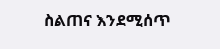ስልጠና እንደሚሰጥ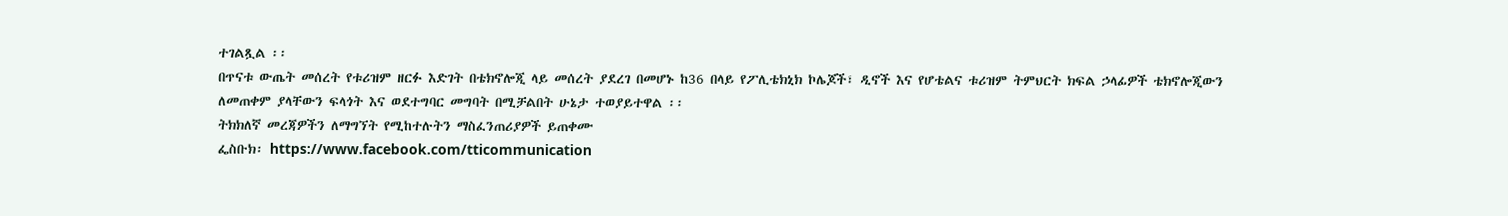ተገልጿል ፡፡
በጥናቱ ውጤት መሰረት የቱሪዝም ዘርፉ እድገት በቴክኖሎጂ ላይ መሰረት ያደረገ በመሆኑ ከ36 በላይ የፖሊቴክኒክ ኮሌጆች፣ ዲኖች እና የሆቴልና ቱሪዝም ትምህርት ክፍል ኃላፊዎች ቴክኖሎጂውን ለመጠቀም ያላቸውን ፍላጎት እና ወደተግባር መግባት በሚቻልበት ሁኔታ ተወያይተዋል ፡፡
ትክክለኛ መረጃዎችን ለማግኘት የሚከተሉትን ማስፈንጠሪያዎች ይጠቀሙ
ፌስቡክ፡ https://www.facebook.com/tticommunication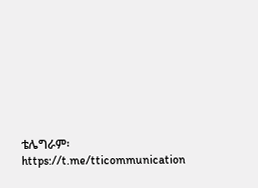ቴሌግራም፡ https://t.me/tticommunication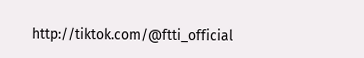http://tiktok.com/@ftti_official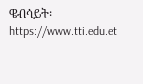ዌብሳይት፡ https://www.tti.edu.et